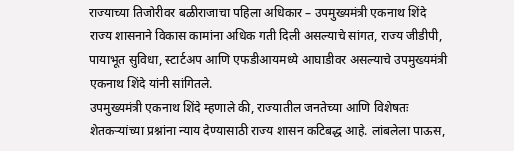राज्याच्या तिजोरीवर बळीराजाचा पहिला अधिकार – उपमुख्यमंत्री एकनाथ शिंदे
राज्य शासनाने विकास कामांना अधिक गती दिली असल्याचे सांगत, राज्य जीडीपी, पायाभूत सुविधा, स्टार्टअप आणि एफडीआयमध्ये आघाडीवर असल्याचे उपमुख्यमंत्री एकनाथ शिंदे यांनी सांगितले.
उपमुख्यमंत्री एकनाथ शिंदे म्हणाले की, राज्यातील जनतेच्या आणि विशेषतः शेतकऱ्यांच्या प्रश्नांना न्याय देण्यासाठी राज्य शासन कटिबद्ध आहे. लांबलेला पाऊस,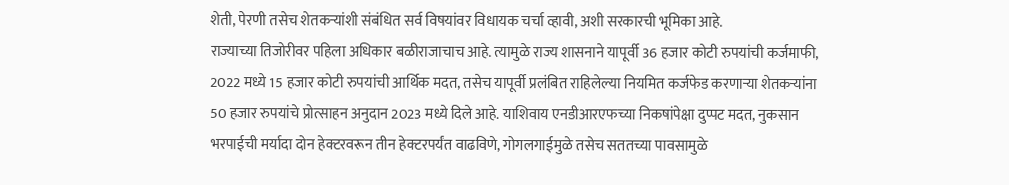शेती, पेरणी तसेच शेतकऱ्यांशी संबंधित सर्व विषयांवर विधायक चर्चा व्हावी, अशी सरकारची भूमिका आहे.
राज्याच्या तिजोरीवर पहिला अधिकार बळीराजाचाच आहे. त्यामुळे राज्य शासनाने यापूर्वी 36 हजार कोटी रुपयांची कर्जमाफी, 2022 मध्ये 15 हजार कोटी रुपयांची आर्थिक मदत, तसेच यापूर्वी प्रलंबित राहिलेल्या नियमित कर्जफेड करणाऱ्या शेतकऱ्यांना 50 हजार रुपयांचे प्रोत्साहन अनुदान 2023 मध्ये दिले आहे. याशिवाय एनडीआरएफच्या निकषांपेक्षा दुप्पट मदत, नुकसान भरपाईची मर्यादा दोन हेक्टरवरून तीन हेक्टरपर्यंत वाढविणे, गोगलगाईमुळे तसेच सततच्या पावसामुळे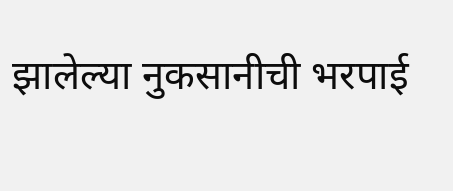झालेल्या नुकसानीची भरपाई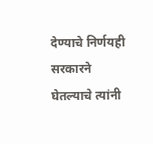देण्याचे निर्णयही सरकारने घेतल्याचे त्यांनी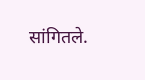सांगितले.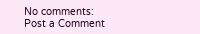No comments:
Post a Comment